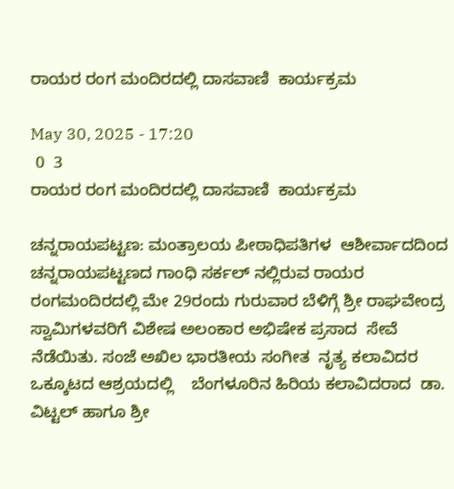ರಾಯರ ರಂಗ ಮಂದಿರದಲ್ಲಿ ದಾಸವಾಣಿ  ಕಾರ್ಯಕ್ರಮ

May 30, 2025 - 17:20
 0  3
ರಾಯರ ರಂಗ ಮಂದಿರದಲ್ಲಿ ದಾಸವಾಣಿ  ಕಾರ್ಯಕ್ರಮ

ಚನ್ನರಾಯಪಟ್ಟಣ: ಮಂತ್ರಾಲಯ ಪೀಠಾಧಿಪತಿಗಳ  ಆಶೀರ್ವಾದದಿಂದ ಚನ್ನರಾಯಪಟ್ಟಣದ ಗಾಂಧಿ ಸರ್ಕಲ್ ನಲ್ಲಿರುವ ರಾಯರ ರಂಗಮಂದಿರದಲ್ಲಿ ಮೇ 29ರಂದು ಗುರುವಾರ ಬೆಳಿಗ್ಗೆ ಶ್ರೀ ರಾಘವೇಂದ್ರ ಸ್ವಾಮಿಗಳವರಿಗೆ ವಿಶೇಷ ಅಲಂಕಾರ ಅಭಿಷೇಕ ಪ್ರಸಾದ  ಸೇವೆ ನೆಡೆಯಿತು. ಸಂಜೆ ಅಖಿಲ ಭಾರತೀಯ ಸಂಗೀತ  ನೃತ್ಯ ಕಲಾವಿದರ ಒಕ್ಕೂಟದ ಆಶ್ರಯದಲ್ಲಿ    ಬೆಂಗಳೂರಿನ ಹಿರಿಯ ಕಲಾವಿದರಾದ  ಡಾ. ವಿಟ್ಟಲ್ ಹಾಗೂ ಶ್ರೀ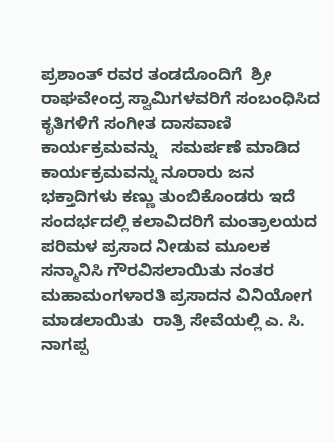ಪ್ರಶಾಂತ್ ರವರ ತಂಡದೊಂದಿಗೆ  ಶ್ರೀ ರಾಘವೇಂದ್ರ ಸ್ವಾಮಿಗಳವರಿಗೆ ಸಂಬಂಧಿಸಿದ  ಕೃತಿಗಳಿಗೆ ಸಂಗೀತ ದಾಸವಾಣಿ ಕಾರ್ಯಕ್ರಮವನ್ನು   ಸಮರ್ಪಣೆ ಮಾಡಿದ ಕಾರ್ಯಕ್ರಮವನ್ನು ನೂರಾರು ಜನ ಭಕ್ತಾದಿಗಳು ಕಣ್ಣು ತುಂಬಿಕೊಂಡರು ಇದೆ ಸಂದರ್ಭದಲ್ಲಿ ಕಲಾವಿದರಿಗೆ ಮಂತ್ರಾಲಯದ ಪರಿಮಳ ಪ್ರಸಾದ ನೀಡುವ ಮೂಲಕ   ಸನ್ಮಾನಿಸಿ ಗೌರವಿಸಲಾಯಿತು ನಂತರ ಮಹಾಮಂಗಳಾರತಿ ಪ್ರಸಾದನ ವಿನಿಯೋಗ ಮಾಡಲಾಯಿತು  ರಾತ್ರಿ ಸೇವೆಯಲ್ಲಿ ಎ. ಸಿ. ನಾಗಪ್ಪ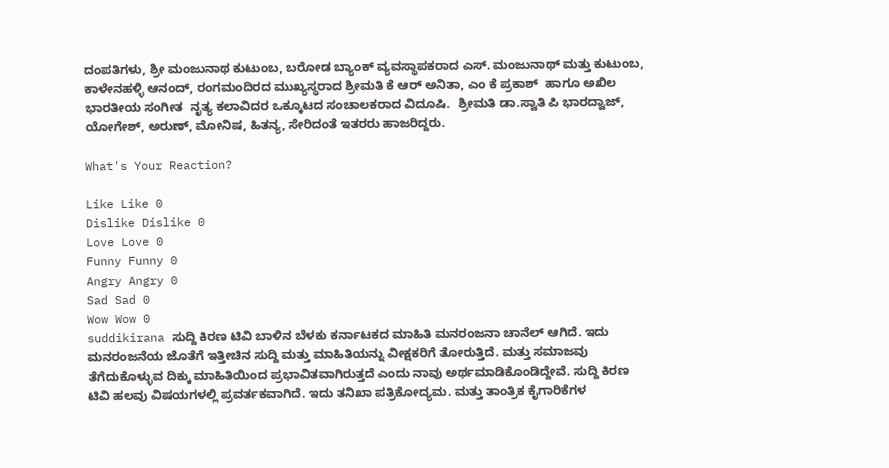ದಂಪತಿಗಳು, ಶ್ರೀ ಮಂಜುನಾಥ ಕುಟುಂಬ, ಬರೋಡ ಬ್ಯಾಂಕ್ ವ್ಯವಸ್ಥಾಪಕರಾದ ಎಸ್. ಮಂಜುನಾಥ್ ಮತ್ತು ಕುಟುಂಬ, ಕಾಳೇನಹಳ್ಳಿ ಆನಂದ್, ರಂಗಮಂದಿರದ ಮುಖ್ಯಸ್ಥರಾದ ಶ್ರೀಮತಿ ಕೆ ಆರ್ ಅನಿತಾ, ಎಂ ಕೆ ಪ್ರಕಾಶ್  ಹಾಗೂ ಅಖಿಲ ಭಾರತೀಯ ಸಂಗೀತ  ನೃತ್ಯ ಕಲಾವಿದರ ಒಕ್ಕೂಟದ ಸಂಚಾಲಕರಾದ ವಿದೂಷಿ.  ಶ್ರೀಮತಿ ಡಾ.ಸ್ವಾತಿ ಪಿ ಭಾರದ್ವಾಜ್, ಯೋಗೇಶ್, ಅರುಣ್, ಮೋನಿಷ, ಹಿತನ್ಯ, ಸೇರಿದಂತೆ ಇತರರು ಹಾಜರಿದ್ದರು.

What's Your Reaction?

Like Like 0
Dislike Dislike 0
Love Love 0
Funny Funny 0
Angry Angry 0
Sad Sad 0
Wow Wow 0
suddikirana ಸುದ್ದಿ ಕಿರಣ ಟಿವಿ ಬಾಳಿನ ಬೆಳಕು ಕರ್ನಾಟಕದ ಮಾಹಿತಿ ಮನರಂಜನಾ ಚಾನೆಲ್ ಆಗಿದೆ. ಇದು ಮನರಂಜನೆಯ ಜೊತೆಗೆ ಇತ್ತೀಚಿನ ಸುದ್ದಿ ಮತ್ತು ಮಾಹಿತಿಯನ್ನು ವೀಕ್ಷಕರಿಗೆ ತೋರುತ್ತಿದೆ. ಮತ್ತು ಸಮಾಜವು ತೆಗೆದುಕೊಳ್ಳುವ ದಿಕ್ಕು ಮಾಹಿತಿಯಿಂದ ಪ್ರಭಾವಿತವಾಗಿರುತ್ತದೆ ಎಂದು ನಾವು ಅರ್ಥಮಾಡಿಕೊಂಡಿದ್ದೇವೆ. ಸುದ್ದಿ ಕಿರಣ ಟಿವಿ ಹಲವು ವಿಷಯಗಳಲ್ಲಿ ಪ್ರವರ್ತಕವಾಗಿದೆ. ಇದು ತನಿಖಾ ಪತ್ರಿಕೋದ್ಯಮ. ಮತ್ತು ತಾಂತ್ರಿಕ ಕೈಗಾರಿಕೆಗಳ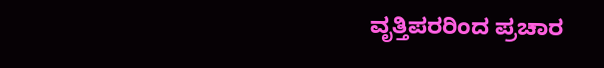ವೃತ್ತಿಪರರಿಂದ ಪ್ರಚಾರ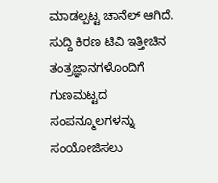ಮಾಡಲ್ಪಟ್ಟ ಚಾನೆಲ್ ಆಗಿದೆ. ಸುದ್ದಿ ಕಿರಣ ಟಿವಿ ಇತ್ತೀಚಿನ ತಂತ್ರಜ್ಞಾನಗಳೊಂದಿಗೆ ಗುಣಮಟ್ಟದ ಸಂಪನ್ಮೂಲಗಳನ್ನು ಸಂಯೋಜಿಸಲು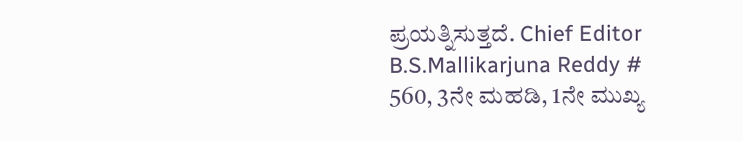ಪ್ರಯತ್ನಿಸುತ್ತದೆ. Chief Editor B.S.Mallikarjuna Reddy # 560, 3ನೇ ಮಹಡಿ, 1ನೇ ಮುಖ್ಯ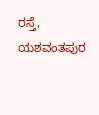ರಸ್ತೆ, ಯಶವಂತಪುರ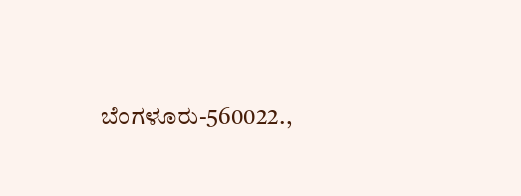ಬೆಂಗಳೂರು-560022.,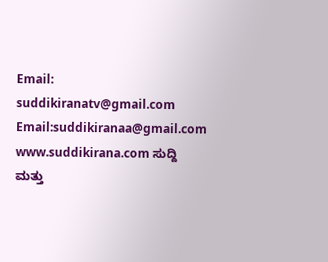Email: suddikiranatv@gmail.com Email:suddikiranaa@gmail.com www.suddikirana.com ಸುದ್ದಿ ಮತ್ತು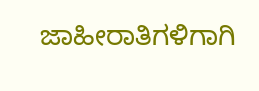ಜಾಹೀರಾತಿಗಳಿಗಾಗಿ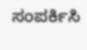ಸಂಪರ್ಕಿಸಿ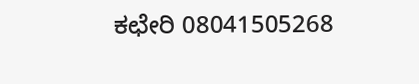ಕಛೇರಿ 08041505268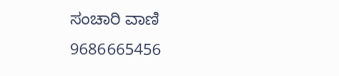ಸಂಚಾರಿ ವಾಣಿ 9686665456